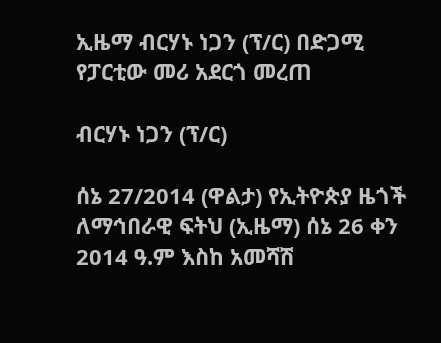ኢዜማ ብርሃኑ ነጋን (ፕ/ር) በድጋሚ የፓርቲው መሪ አደርጎ መረጠ

ብርሃኑ ነጋን (ፕ/ር)

ሰኔ 27/2014 (ዋልታ) የኢትዮጵያ ዜጎች ለማኅበራዊ ፍትህ (ኢዜማ) ሰኔ 26 ቀን 2014 ዓ.ም እስከ አመሻሽ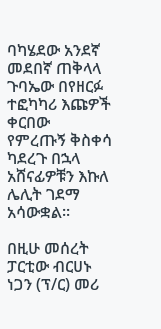ባካሄደው አንደኛ መደበኛ ጠቅላላ ጉባኤው በየዘርፉ ተፎካካሪ እጩዎች ቀርበው የምረጡኝ ቅስቀሳ ካደረጉ በኋላ አሸናፊዎቹን እኩለ ሌሊት ገደማ አሳውቋል፡፡

በዚሁ መሰረት ፓርቲው ብርሀኑ ነጋን (ፕ/ር) መሪ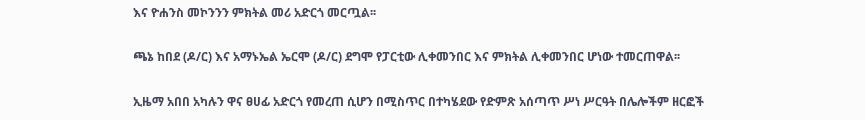እና ዮሐንስ መኮንንን ምክትል መሪ አድርጎ መርጧል፡፡

ጫኔ ከበደ (ዶ/ር) እና አማኑኤል ኤርሞ (ዶ/ር) ደግሞ የፓርቲው ሊቀመንበር እና ምክትል ሊቀመንበር ሆነው ተመርጠዋል፡፡

ኢዜማ አበበ አካሉን ዋና ፀሀፊ አድርጎ የመረጠ ሲሆን በሚስጥር በተካሄደው የድምጽ አሰጣጥ ሥነ ሥርዓት በሌሎችም ዘርፎች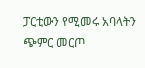ፓርቲውን የሚመሩ አባላትን ጭምር መርጦ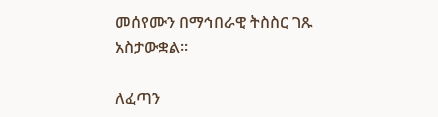መሰየሙን በማኅበራዊ ትስስር ገጹ አስታውቋል፡፡

ለፈጣን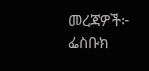መረጃዎች፦
ፌስቡክ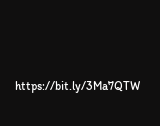https://bit.ly/3Ma7QTW